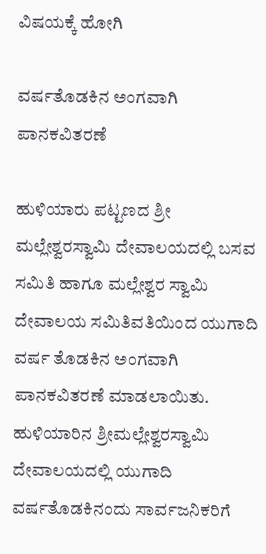ವಿಷಯಕ್ಕೆ ಹೋಗಿ

ವರ್ಷತೊಡಕಿನ ಅಂಗವಾಗಿ ಪಾನಕವಿತರಣೆ

ಹುಳಿಯಾರು ಪಟ್ಟಣದ ಶ್ರೀ ಮಲ್ಲೇಶ್ವರಸ್ವಾಮಿ ದೇವಾಲಯದಲ್ಲಿ ಬಸವ ಸಮಿತಿ ಹಾಗೂ ಮಲ್ಲೇಶ್ವರ ಸ್ವಾಮಿ ದೇವಾಲಯ ಸಮಿತಿವತಿಯಿಂದ ಯುಗಾದಿ ವರ್ಷ ತೊಡಕಿನ ಅಂಗವಾಗಿ ಪಾನಕವಿತರಣೆ ಮಾಡಲಾಯಿತು.
ಹುಳಿಯಾರಿನ ಶ್ರೀಮಲ್ಲೇಶ್ವರಸ್ವಾಮಿ ದೇವಾಲಯದಲ್ಲಿ ಯುಗಾದಿ ವರ್ಷತೊಡಕಿನಂದು ಸಾರ್ವಜನಿಕರಿಗೆ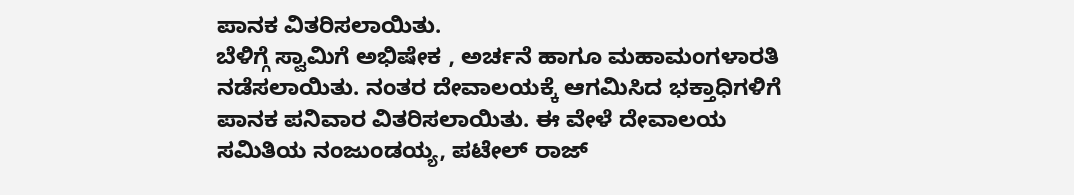ಪಾನಕ ವಿತರಿಸಲಾಯಿತು.
ಬೆಳಿಗ್ಗೆ ಸ್ವಾಮಿಗೆ ಅಭಿಷೇಕ , ಅರ್ಚನೆ ಹಾಗೂ ಮಹಾಮಂಗಳಾರತಿ ನಡೆಸಲಾಯಿತು. ನಂತರ ದೇವಾಲಯಕ್ಕೆ ಆಗಮಿಸಿದ ಭಕ್ತಾಧಿಗಳಿಗೆ ಪಾನಕ ಪನಿವಾರ ವಿತರಿಸಲಾಯಿತು. ಈ ವೇಳೆ ದೇವಾಲಯ ಸಮಿತಿಯ ನಂಜುಂಡಯ್ಯ, ಪಟೇಲ್ ರಾಜ್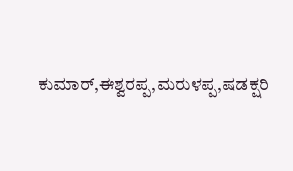ಕುಮಾರ್,ಈಶ್ವರಪ್ಪ,ಮರುಳಪ್ಪ,ಷಡಕ್ಷರಿ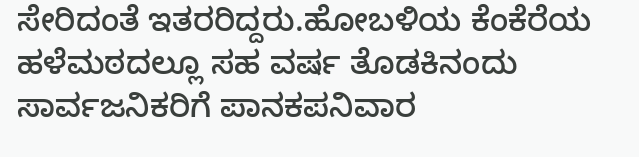ಸೇರಿದಂತೆ ಇತರರಿದ್ದರು.ಹೋಬಳಿಯ ಕೆಂಕೆರೆಯ ಹಳೆಮಠದಲ್ಲೂ ಸಹ ವರ್ಷ ತೊಡಕಿನಂದು ಸಾರ್ವಜನಿಕರಿಗೆ ಪಾನಕಪನಿವಾರ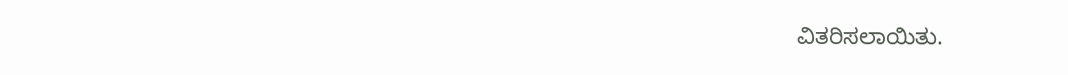ವಿತರಿಸಲಾಯಿತು.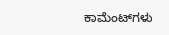ಕಾಮೆಂಟ್‌ಗಳು